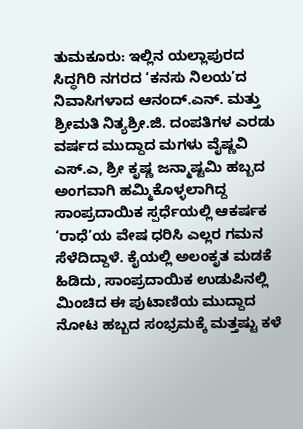ತುಮಕೂರು: ಇಲ್ಲಿನ ಯಲ್ಲಾಪುರದ ಸಿದ್ಧಗಿರಿ ನಗರದ ‘ಕನಸು ನಿಲಯ’ದ ನಿವಾಸಿಗಳಾದ ಆನಂದ್.ಎನ್. ಮತ್ತು ಶ್ರೀಮತಿ ನಿತ್ಯಶ್ರೀ.ಜಿ. ದಂಪತಿಗಳ ಎರಡು ವರ್ಷದ ಮುದ್ದಾದ ಮಗಳು ವೈಷ್ಣವಿ ಎಸ್.ಎ, ಶ್ರೀ ಕೃಷ್ಣ ಜನ್ಮಾಷ್ಟಮಿ ಹಬ್ಬದ ಅಂಗವಾಗಿ ಹಮ್ಮಿಕೊಳ್ಳಲಾಗಿದ್ದ ಸಾಂಪ್ರದಾಯಿಕ ಸ್ಪರ್ಧೆಯಲ್ಲಿ ಆಕರ್ಷಕ ‘ರಾಧೆ’ಯ ವೇಷ ಧರಿಸಿ ಎಲ್ಲರ ಗಮನ ಸೆಳೆದಿದ್ದಾಳೆ. ಕೈಯಲ್ಲಿ ಅಲಂಕೃತ ಮಡಕೆ ಹಿಡಿದು, ಸಾಂಪ್ರದಾಯಿಕ ಉಡುಪಿನಲ್ಲಿ ಮಿಂಚಿದ ಈ ಪುಟಾಣಿಯ ಮುದ್ದಾದ ನೋಟ ಹಬ್ಬದ ಸಂಭ್ರಮಕ್ಕೆ ಮತ್ತಷ್ಟು ಕಳೆ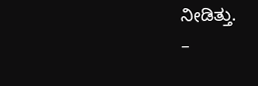ನೀಡಿತ್ತು.
–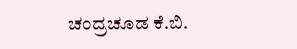ಚಂದ್ರಚೂಡ ಕೆ.ಬಿ.